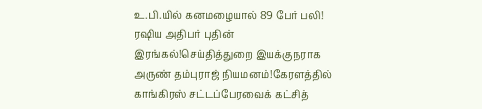உ.பி.யில் கனமழையால் 89 பேர் பலி! ரஷிய அதிபர் புதின் இரங்கல்!செய்தித்துறை இயக்குநராக அருண் தம்புராஜ் நியமனம்!கேரளத்தில் காங்கிரஸ் சட்டப்பேரவைக் கட்சித்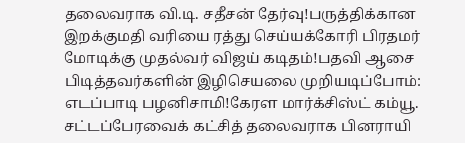தலைவராக வி.டி. சதீசன் தேர்வு!பருத்திக்கான இறக்குமதி வரியை ரத்து செய்யக்கோரி பிரதமர் மோடிக்கு முதல்வர் விஜய் கடிதம்!பதவி ஆசை பிடித்தவர்களின் இழிசெயலை முறியடிப்போம்: எடப்பாடி பழனிசாமி!கேரள மார்க்சிஸ்ட் கம்யூ. சட்டப்பேரவைக் கட்சித் தலைவராக பினராயி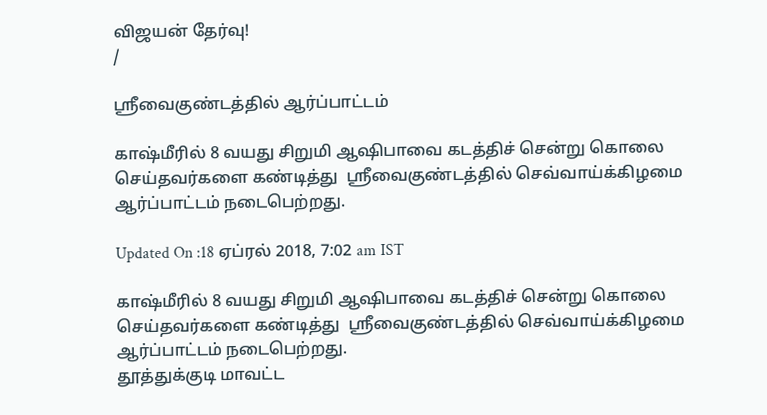விஜயன் தேர்வு!
/

ஸ்ரீவைகுண்டத்தில் ஆர்ப்பாட்டம்

காஷ்மீரில் 8 வயது சிறுமி ஆஷிபாவை கடத்திச் சென்று கொலை செய்தவர்களை கண்டித்து  ஸ்ரீவைகுண்டத்தில் செவ்வாய்க்கிழமை ஆர்ப்பாட்டம் நடைபெற்றது.

Updated On :18 ஏப்ரல் 2018, 7:02 am IST

காஷ்மீரில் 8 வயது சிறுமி ஆஷிபாவை கடத்திச் சென்று கொலை செய்தவர்களை கண்டித்து  ஸ்ரீவைகுண்டத்தில் செவ்வாய்க்கிழமை ஆர்ப்பாட்டம் நடைபெற்றது.
தூத்துக்குடி மாவட்ட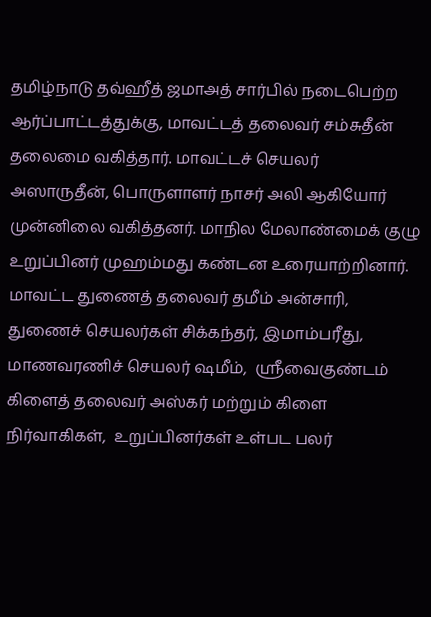தமிழ்நாடு தவ்ஹீத் ஜமாஅத் சார்பில் நடைபெற்ற ஆர்ப்பாட்டத்துக்கு, மாவட்டத் தலைவர் சம்சுதீன் தலைமை வகித்தார். மாவட்டச் செயலர் அஸாருதீன், பொருளாளர் நாசர் அலி ஆகியோர் முன்னிலை வகித்தனர். மாநில மேலாண்மைக் குழு உறுப்பினர் முஹம்மது கண்டன உரையாற்றினார்.
மாவட்ட துணைத் தலைவர் தமீம் அன்சாரி, துணைச் செயலர்கள் சிக்கந்தர், இமாம்பரீது,  மாணவரணிச் செயலர் ஷமீம்,  ஸ்ரீவைகுண்டம் கிளைத் தலைவர் அஸ்கர் மற்றும் கிளை நிர்வாகிகள்,  உறுப்பினர்கள் உள்பட பலர்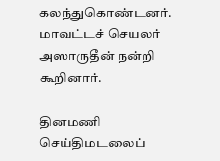கலந்துகொண்டனர்.  மாவட்டச் செயலர் அஸாருதீன் நன்றி கூறினார்.

தினமணி செய்திமடலைப்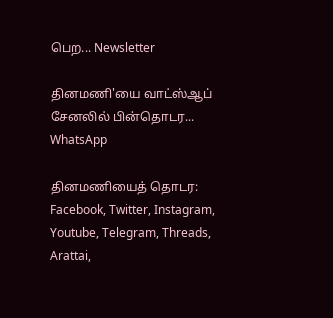பெற... Newsletter

தினமணி'யை வாட்ஸ்ஆப் சேனலில் பின்தொடர... WhatsApp

தினமணியைத் தொடர: Facebook, Twitter, Instagram, Youtube, Telegram, Threads, Arattai,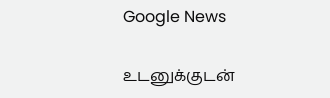Google News

உடனுக்குடன்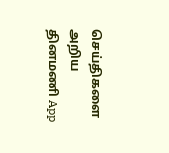செய்திகளை அறிய தினமணி App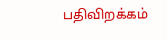பதிவிறக்கம்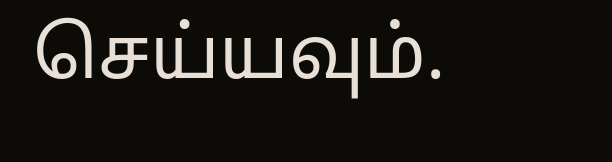செய்யவும்.